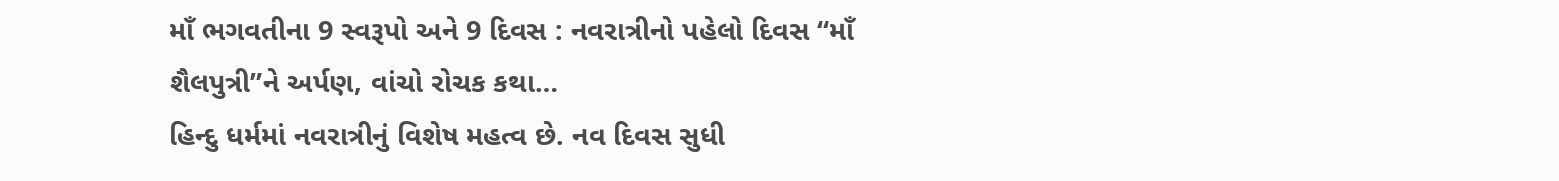માઁ ભગવતીના 9 સ્વરૂપો અને 9 દિવસ : નવરાત્રીનો પહેલો દિવસ “માઁ શૈલપુત્રી”ને અર્પણ, વાંચો રોચક કથા…
હિન્દુ ધર્મમાં નવરાત્રીનું વિશેષ મહત્વ છે. નવ દિવસ સુધી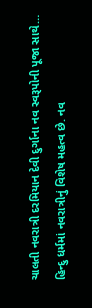ચાલતી નવરાત્રી દરમિયાન દેવી દુર્ગાના નવ સ્વરૂપોની પૂજા સાથે…
હિન્દુ ધર્મમાં નવરાત્રીનું વિશેષ મહત્વ છે. નવ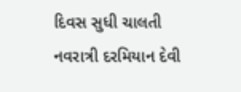દિવસ સુધી ચાલતી નવરાત્રી દરમિયાન દેવી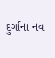દુર્ગાના નવ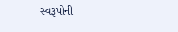સ્વરૂપોની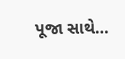પૂજા સાથે…